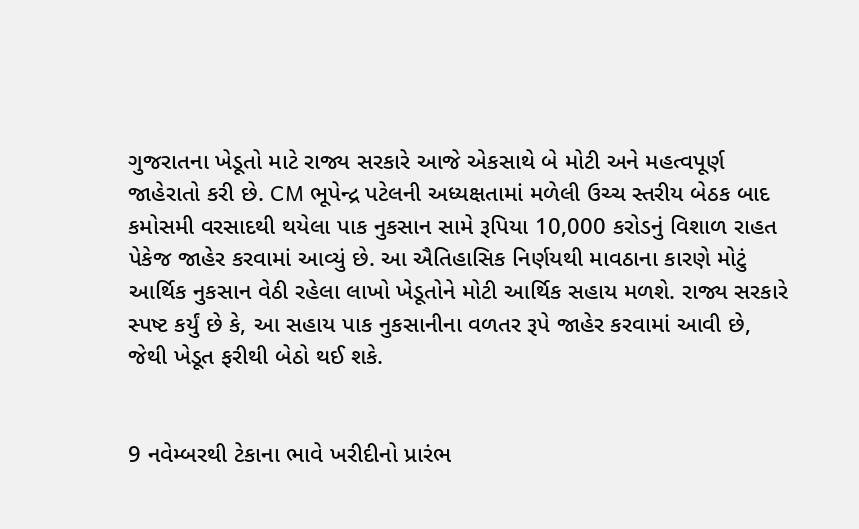ગુજરાતના ખેડૂતો માટે રાજ્ય સરકારે આજે એકસાથે બે મોટી અને મહત્વપૂર્ણ જાહેરાતો કરી છે. CM ભૂપેન્દ્ર પટેલની અધ્યક્ષતામાં મળેલી ઉચ્ચ સ્તરીય બેઠક બાદ કમોસમી વરસાદથી થયેલા પાક નુકસાન સામે રૂપિયા 10,000 કરોડનું વિશાળ રાહત પેકેજ જાહેર કરવામાં આવ્યું છે. આ ઐતિહાસિક નિર્ણયથી માવઠાના કારણે મોટું આર્થિક નુકસાન વેઠી રહેલા લાખો ખેડૂતોને મોટી આર્થિક સહાય મળશે. રાજ્ય સરકારે સ્પષ્ટ કર્યું છે કે, આ સહાય પાક નુકસાનીના વળતર રૂપે જાહેર કરવામાં આવી છે, જેથી ખેડૂત ફરીથી બેઠો થઈ શકે.


9 નવેમ્બરથી ટેકાના ભાવે ખરીદીનો પ્રારંભ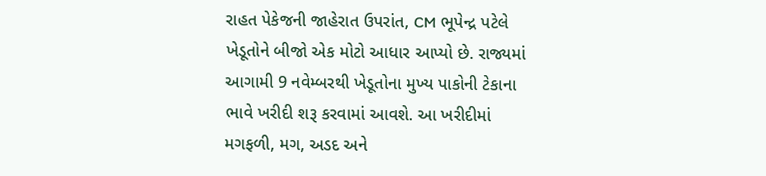રાહત પેકેજની જાહેરાત ઉપરાંત, CM ભૂપેન્દ્ર પટેલે ખેડૂતોને બીજો એક મોટો આધાર આપ્યો છે. રાજ્યમાં આગામી 9 નવેમ્બરથી ખેડૂતોના મુખ્ય પાકોની ટેકાના ભાવે ખરીદી શરૂ કરવામાં આવશે. આ ખરીદીમાં મગફળી, મગ, અડદ અને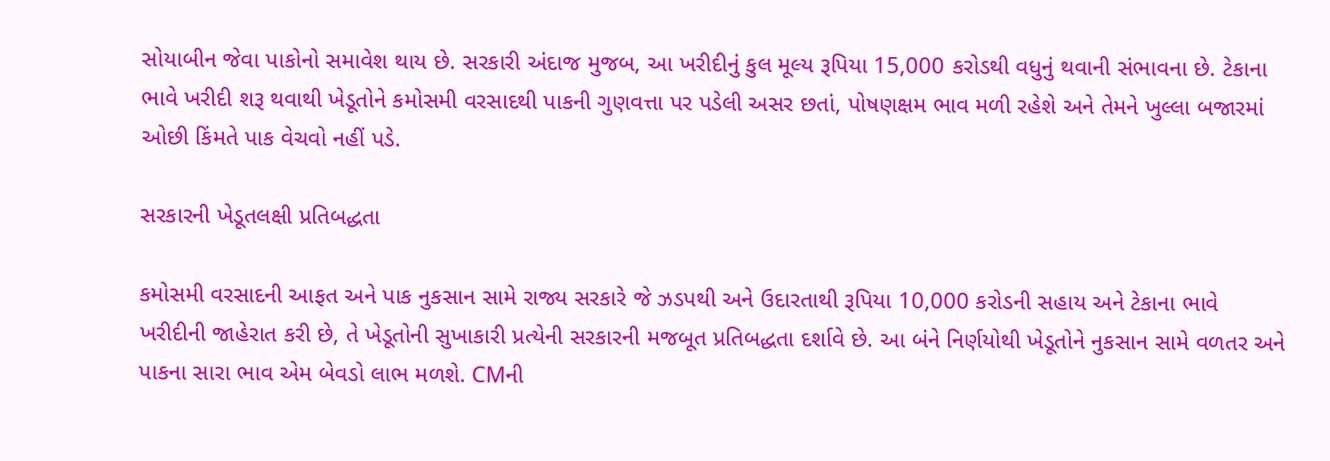સોયાબીન જેવા પાકોનો સમાવેશ થાય છે. સરકારી અંદાજ મુજબ, આ ખરીદીનું કુલ મૂલ્ય રૂપિયા 15,000 કરોડથી વધુનું થવાની સંભાવના છે. ટેકાના ભાવે ખરીદી શરૂ થવાથી ખેડૂતોને કમોસમી વરસાદથી પાકની ગુણવત્તા પર પડેલી અસર છતાં, પોષણક્ષમ ભાવ મળી રહેશે અને તેમને ખુલ્લા બજારમાં ઓછી કિંમતે પાક વેચવો નહીં પડે.

સરકારની ખેડૂતલક્ષી પ્રતિબદ્ધતા

કમોસમી વરસાદની આફત અને પાક નુકસાન સામે રાજ્ય સરકારે જે ઝડપથી અને ઉદારતાથી રૂપિયા 10,000 કરોડની સહાય અને ટેકાના ભાવે ખરીદીની જાહેરાત કરી છે, તે ખેડૂતોની સુખાકારી પ્રત્યેની સરકારની મજબૂત પ્રતિબદ્ધતા દર્શાવે છે. આ બંને નિર્ણયોથી ખેડૂતોને નુકસાન સામે વળતર અને પાકના સારા ભાવ એમ બેવડો લાભ મળશે. CMની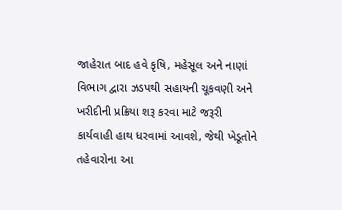જાહેરાત બાદ હવે કૃષિ, મહેસૂલ અને નાણાં વિભાગ દ્વારા ઝડપથી સહાયની ચૂકવણી અને ખરીદીની પ્રક્રિયા શરૂ કરવા માટે જરૂરી કાર્યવાહી હાથ ધરવામાં આવશે, જેથી ખેડૂતોને તહેવારોના આ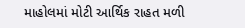માહોલમાં મોટી આર્થિક રાહત મળી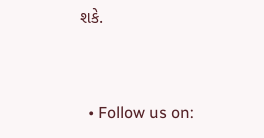શકે.


  • Follow us on: